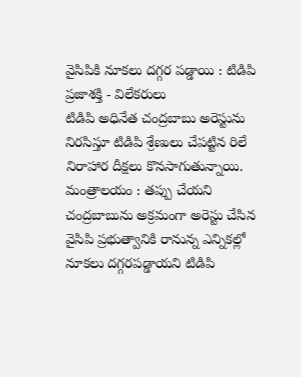వైసిపికి నూకలు దగ్గర పడ్డాయి : టిడిపి
ప్రజాశక్తి - విలేకరులు
టిడిపి అధినేత చంద్రబాబు అరెస్టును నిరసిస్తూ టిడిపి శ్రేణులు చేపట్టిన రిలే నిరాహార దీక్షలు కొనసాగుతున్నాయి.
మంత్రాలయం : తప్పు చేయని చంద్రబాబును అక్రమంగా అరెస్టు చేసిన వైసిపి ప్రభుత్వానికి రానున్న ఎన్నికల్లో నూకలు దగ్గరపడ్డాయని టిడిపి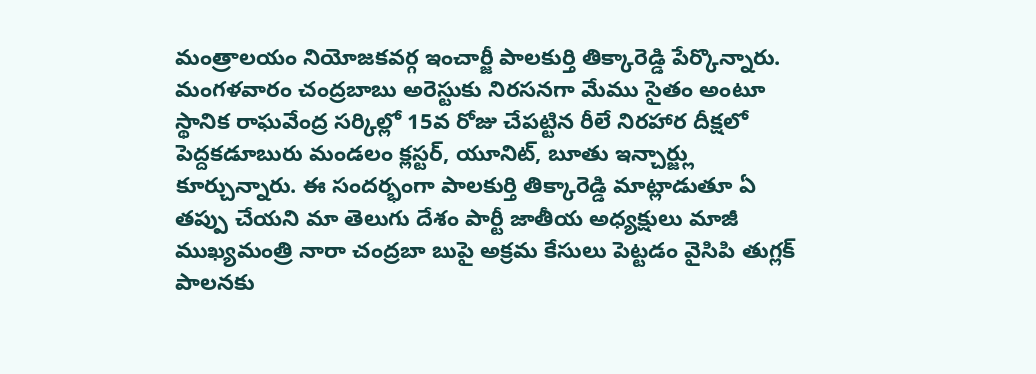మంత్రాలయం నియోజకవర్గ ఇంచార్జీ పాలకుర్తి తిక్కారెడ్డి పేర్కొన్నారు. మంగళవారం చంద్రబాబు అరెస్టుకు నిరసనగా మేము సైతం అంటూ స్థానిక రాఘవేంద్ర సర్కిల్లో 15వ రోజు చేపట్టిన రీలే నిరహార దీక్షలో పెద్దకడూబురు మండలం క్లస్టర్, యూనిట్, బూతు ఇన్చార్జ్లు కూర్చున్నారు. ఈ సందర్భంగా పాలకుర్తి తిక్కారెడ్డి మాట్లాడుతూ ఏ తప్పు చేయని మా తెలుగు దేశం పార్టీ జాతీయ అధ్యక్షులు మాజీ ముఖ్యమంత్రి నారా చంద్రబా బుపై అక్రమ కేసులు పెట్టడం వైసిపి తుగ్లక్ పాలనకు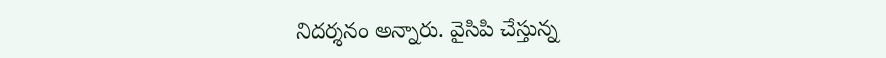నిదర్శనం అన్నారు. వైసిపి చేస్తున్న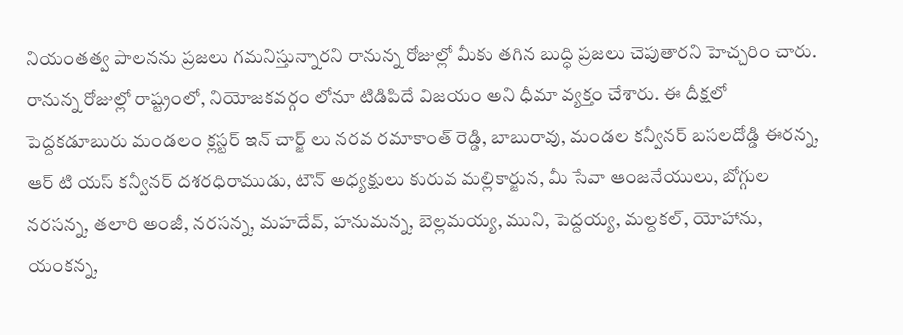నియంతత్వ పాలనను ప్రజలు గమనిస్తున్నారని రానున్న రోజుల్లో మీకు తగిన బుద్ధి ప్రజలు చెపుతారని హెచ్చరిం చారు. రానున్న రోజుల్లో రాష్ట్రంలో, నియోజకవర్గం లోనూ టిడిపిదే విజయం అని ధీమా వ్యక్తం చేశారు. ఈ దీక్షలో పెద్దకడూబురు మండలం క్లస్టర్ ఇన్ చార్జ్ లు నరవ రమాకాంత్ రెడ్డి, బాబురావు, మండల కన్వీనర్ బసలదోడ్డి ఈరన్న, ఆర్ టి యస్ కన్వీనర్ దశరధిరాముడు, టౌన్ అధ్యక్షులు కురువ మల్లికార్జున, మీ సేవా ఆంజనేయులు, బోగ్గుల నరసన్న, తలారి అంజీ, నరసన్న, మహదేవ్, హనుమన్న, బెల్లమయ్య, ముని, పెద్దయ్య, మల్దకల్, యోహాను, యంకన్న,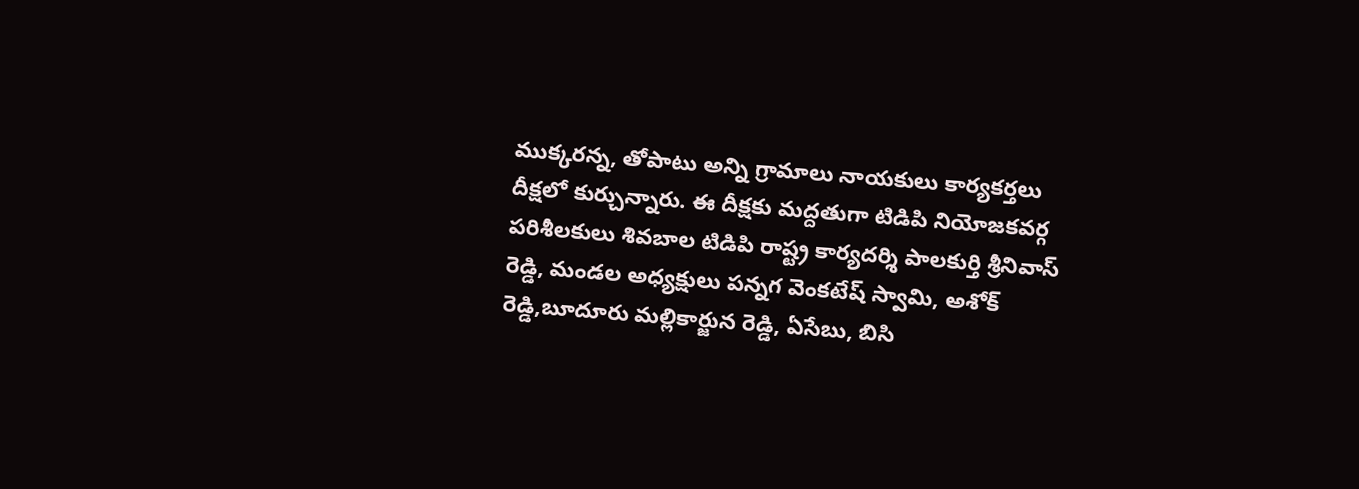ముక్కరన్న, తోపాటు అన్ని గ్రామాలు నాయకులు కార్యకర్తలు దీక్షలో కుర్చున్నారు. ఈ దీక్షకు మద్దతుగా టిడిపి నియోజకవర్గ పరిశీలకులు శివబాల టిడిపి రాష్ట్ర కార్యదర్శి పాలకుర్తి శ్రీనివాస్ రెడ్డి, మండల అధ్యక్షులు పన్నగ వెంకటేష్ స్వామి, అశోక్ రెడ్డి,బూదూరు మల్లికార్జున రెడ్డి, ఏసేబు, బిసి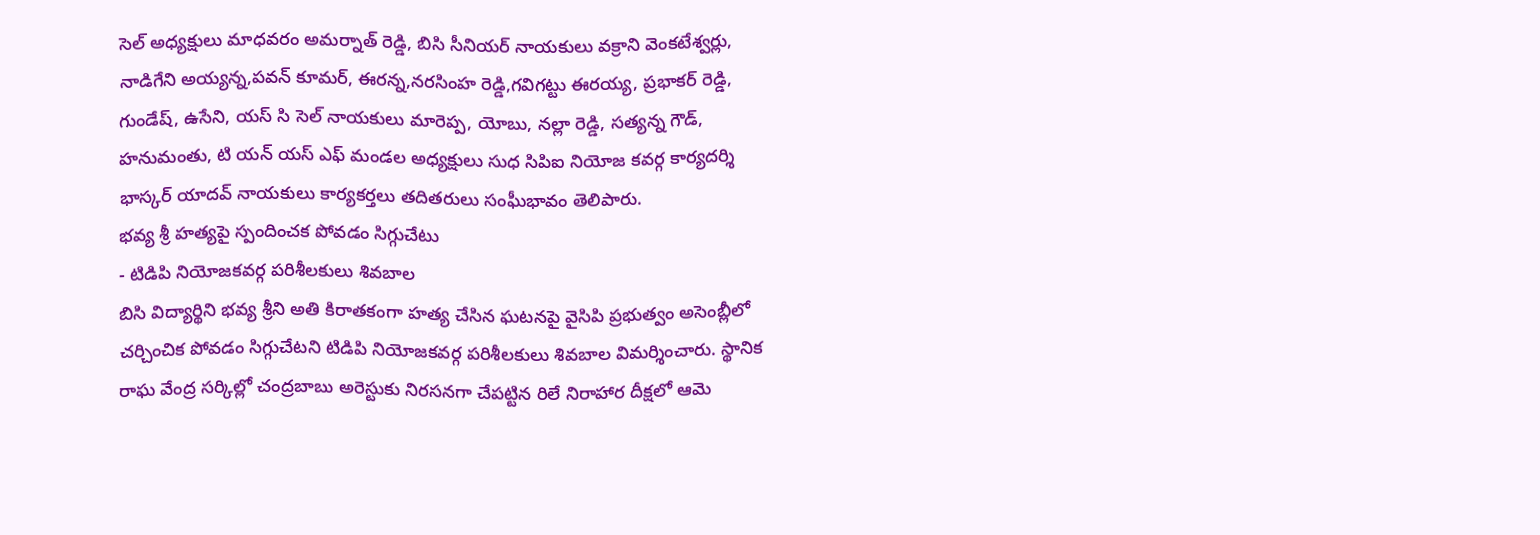సెల్ అధ్యక్షులు మాధవరం అమర్నాత్ రెడ్డి, బిసి సీనియర్ నాయకులు వక్రాని వెంకటేశ్వర్లు, నాడిగేని అయ్యన్న,పవన్ కూమర్, ఈరన్న,నరసింహ రెడ్డి,గవిగట్టు ఈరయ్య, ప్రభాకర్ రెడ్డి, గుండేష్, ఉసేని, యస్ సి సెల్ నాయకులు మారెప్ప, యోబు, నల్లా రెడ్డి, సత్యన్న గౌడ్, హనుమంతు, టి యన్ యస్ ఎఫ్ మండల అధ్యక్షులు సుధ సిపిఐ నియోజ కవర్గ కార్యదర్శి భాస్కర్ యాదవ్ నాయకులు కార్యకర్తలు తదితరులు సంఘీభావం తెలిపారు.
భవ్య శ్రీ హత్యపై స్పందించక పోవడం సిగ్గుచేటు
- టిడిపి నియోజకవర్గ పరిశీలకులు శివబాల
బిసి విద్యార్థిని భవ్య శ్రీని అతి కిరాతకంగా హత్య చేసిన ఘటనపై వైసిపి ప్రభుత్వం అసెంబ్లీలో చర్చించిక పోవడం సిగ్గుచేటని టిడిపి నియోజకవర్గ పరిశీలకులు శివబాల విమర్శించారు. స్థానిక రాఘ వేంద్ర సర్కిల్లో చంద్రబాబు అరెస్టుకు నిరసనగా చేపట్టిన రిలే నిరాహార దీక్షలో ఆమె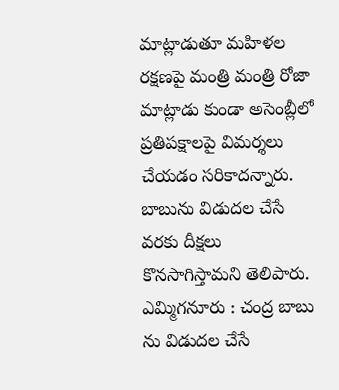మాట్లాడుతూ మహిళల రక్షణపై మంత్రి మంత్రి రోజా మాట్లాడు కుండా అసెంబ్లీలో ప్రతిపక్షాలపై విమర్శలు చేయడం సరికాదన్నారు. బాబును విడుదల చేసే వరకు దీక్షలు కొనసాగిస్తామని తెలిపారు.
ఎమ్మిగనూరు : చంద్ర బాబు ను విడుదల చేసే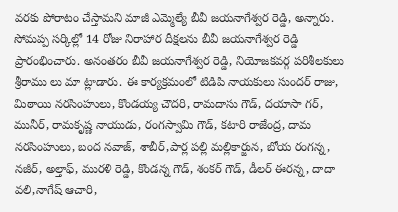వరకు పోరాటం చేస్తామని మాజీ ఎమ్మెల్యే బీవీ జయనాగేశ్వర రెడ్డి, అన్నారు. సోమప్ప సర్కిల్లో 14 రోజు నిరాహార దీక్షలను బీవీ జయనాగేశ్వర రెడ్డి ప్రారంభించారు. అనంతరం బీవీ జయనాగేశ్వర రెడ్డి, నియోజకవర్గ పరిశీలకులు శ్రీరాము లు మా ట్లాడారు. ఈ కార్యక్రమంలో టిడిపి నాయకులు సుందర్ రాజు, మిఠాయి నరసింహులు, కొండయ్య చౌదరి, రామదాసు గౌడ్, దయాసా గర్, మునీర్, రామకృష్ణ నాయుడు, రంగస్వామి గౌడ్, కటారి రాజేంద్ర, దామ నరసింహులు, బంద నవాజ్, శాబీర్,పార్ల పల్లి మల్లికార్జున, బోయ రంగన్న, నజీర్, అల్తాఫ్, మురళి రెడ్డి, కొండన్న గౌడ్, శంకర్ గౌడ్, డీలర్ ఈరన్న, దాదా వలి,నాగేష్ ఆచారి,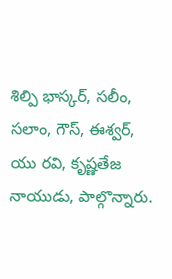శిల్పి భాస్కర్, సలీం, సలాం, గౌస్, ఈశ్వర్, యు రవి, కృష్ణతేజ నాయుడు, పాల్గొన్నారు.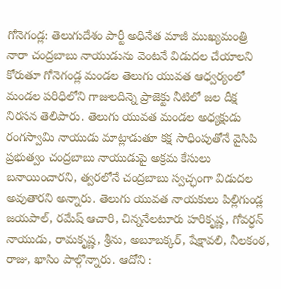గోనెగండ్ల: తెలుగుదేశం పార్టీ అధినేత మాజీ ముఖ్యమంత్రి నారా చంద్రబాబు నాయుడును వెంటనే విడుదల చేయాలని కోరుతూ గోనెగండ్ల మండల తెలుగు యువత ఆధ్వర్యంలో మండల పరిధిలోని గాజులదిన్నె ప్రాజెక్టు నీటిలో జల దీక్ష నిరసన తెలిపారు. తెలుగు యువత మండల అధ్యక్షుడు రంగస్వామి నాయుడు మాట్లాడుతూ కక్ష సాధింపుతోనే వైసిపి ప్రభుత్వం చంద్రబాబు నాయుడుపై అక్రమ కేసులు బనాయించారని, త్వరలోనే చంద్రబాబు స్వచ్ఛంగా విడుదల అవుతారని అన్నారు. తెలుగు యువత నాయకులు పిల్లిగుండ్ల జయపాల్, రమేష్ ఆచారి, చిన్ననేలటూరు హరికృష్ణ, గోవర్ధన్ నాయుడు, రామకృష్ణ, శ్రీను, అబూబక్కర్, షేక్షావలి, నీలకంఠ, రాజు, ఖాసిం పాల్గొన్నారు. ఆదోని :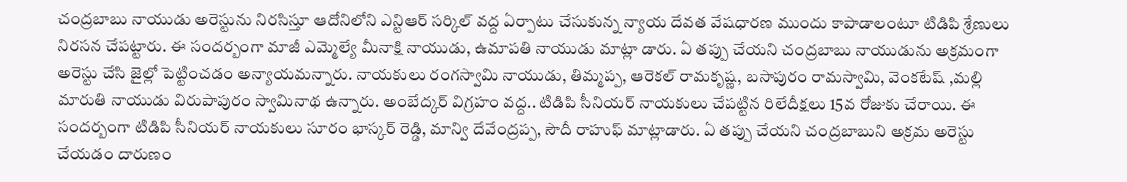చంద్రబాబు నాయుడు అరెస్టును నిరసిస్తూ ఆదోనిలోని ఎన్టిఆర్ సర్కిల్ వద్ద ఏర్పాటు చేసుకున్న న్యాయ దేవత వేషధారణ ముందు కాపాడాలంటూ టిడిపి శ్రేణులు నిరసన చేపట్టారు. ఈ సందర్బంగా మాజీ ఎమ్మెల్యే మీనాక్షి నాయుడు, ఉమాపతి నాయుడు మాట్లా డారు. ఏ తప్పు చేయని చంద్రబాబు నాయుడును అక్రమంగా అరెస్టు చేసి జైల్లో పెట్టించడం అన్యాయమన్నారు. నాయకులు రంగస్వామి నాయుడు, తిమ్మప్ప, ఆరెకల్ రామకృష్ణ, బసాపురం రామస్వామి, వెంకటేష్ ,మల్లి మారుతి నాయుడు విరుపాపురం స్వామినాథ ఉన్నారు. అంబేద్కర్ విగ్రహం వద్ద.. టిడిపి సీనియర్ నాయకులు చేపట్టిన రిలేదీక్షలు 15వ రోజుకు చేరాయి. ఈ సందర్బంగా టిడిపి సీనియర్ నాయకులు సూరం భాస్కర్ రెడ్డి, మాన్వి దేవేంద్రప్ప, సౌదీ రాహుఫ్ మాట్లాడారు. ఏ తప్పు చేయని చంద్రబాబుని అక్రమ అరెస్టు చేయడం దారుణం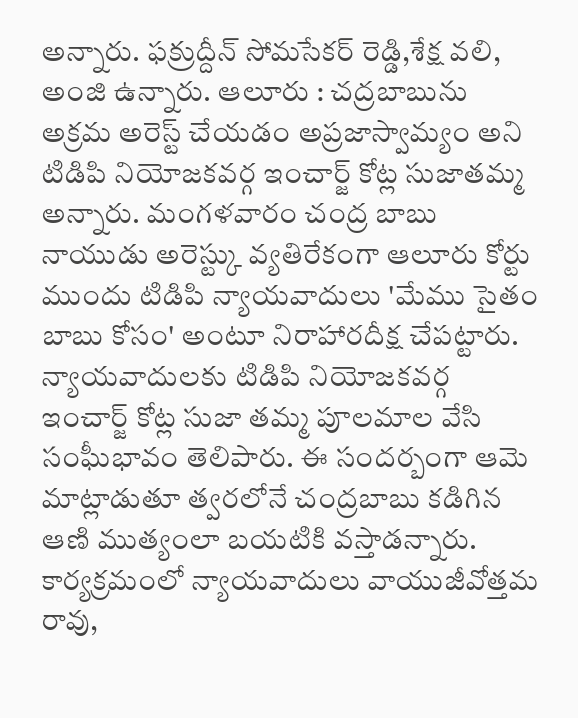అన్నారు. ఫక్రుద్దీన్ సోమసేకర్ రెడ్డి,శేక్ష వలి, అంజి ఉన్నారు. ఆలూరు : చద్రబాబును అక్రమ అరెస్ట్ చేయడం అప్రజాస్వామ్యం అని టిడిపి నియోజకవర్గ ఇంచార్జ్ కోట్ల సుజాతమ్మ అన్నారు. మంగళవారం చంద్ర బాబు నాయుడు అరెస్ట్కు వ్యతిరేకంగా ఆలూరు కోర్టు ముందు టిడిపి న్యాయవాదులు 'మేము సైతం బాబు కోసం' అంటూ నిరాహారదీక్ష చేపట్టారు. న్యాయవాదులకు టిడిపి నియోజకవర్గ ఇంచార్జ్ కోట్ల సుజా తమ్మ పూలమాల వేసి సంఘీభావం తెలిపారు. ఈ సందర్బంగా ఆమె మాట్లాడుతూ త్వరలోనే చంద్రబాబు కడిగిన ఆణి ముత్యంలా బయటికి వస్తాడన్నారు. కార్యక్రమంలో న్యాయవాదులు వాయుజీవోత్తమ రావు,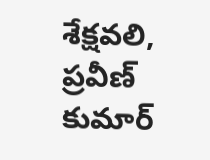శేక్షవలి, ప్రవీణ్ కుమార్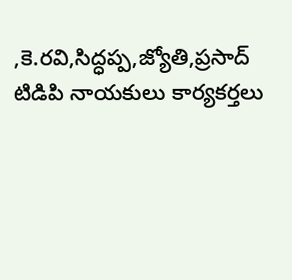,కె.రవి,సిద్ధప్ప,జ్యోతి,ప్రసాద్ టిడిపి నాయకులు కార్యకర్తలు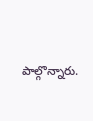పాల్గొన్నారు.